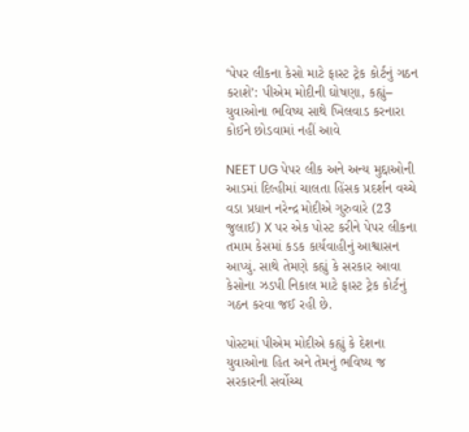‘પેપર લીકના કેસો માટે ફાસ્ટ ટ્રેક કોર્ટનું ગઠન કરાશે’: પીએમ મોદીની ઘોષણા, કહ્યું– યુવાઓના ભવિષ્ય સાથે ખિલવાડ કરનારા કોઈને છોડવામાં નહીં આવે

NEET UG પેપર લીક અને અન્ય મુદ્દાઓની આડમાં દિલ્હીમાં ચાલતા હિંસક પ્રદર્શન વચ્ચે વડા પ્રધાન નરેન્દ્ર મોદીએ ગુરુવારે (23 જુલાઈ) X પર એક પોસ્ટ કરીને પેપર લીકના તમામ કેસમાં કડક કાર્યવાહીનું આશ્વાસન આપ્યું. સાથે તેમણે કહ્યું કે સરકાર આવા કેસોના ઝડપી નિકાલ માટે ફાસ્ટ ટ્રેક કોર્ટનું ગઠન કરવા જઈ રહી છે.

પોસ્ટમાં પીએમ મોદીએ કહ્યું કે દેશના યુવાઓના હિત અને તેમનું ભવિષ્ય જ સરકારની સર્વોચ્ચ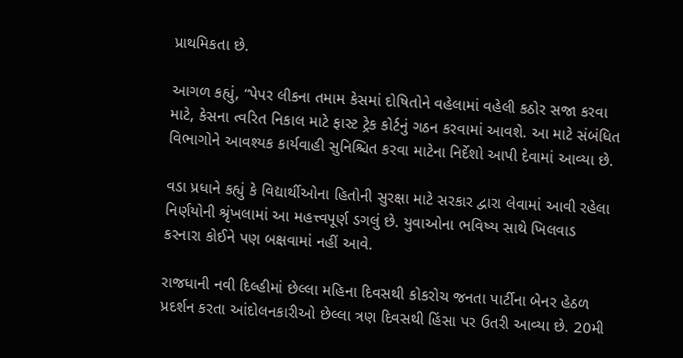પ્રાથમિકતા છે.

આગળ કહ્યું, “પેપર લીકના તમામ કેસમાં દોષિતોને વહેલામાં વહેલી કઠોર સજા કરવા માટે, કેસના ત્વરિત નિકાલ માટે ફાસ્ટ ટ્રેક કોર્ટનું ગઠન કરવામાં આવશે. આ માટે સંબંધિત વિભાગોને આવશ્યક કાર્યવાહી સુનિશ્ચિત કરવા માટેના નિર્દેશો આપી દેવામાં આવ્યા છે.

વડા પ્રધાને કહ્યું કે વિદ્યાર્થીઓના હિતોની સુરક્ષા માટે સરકાર દ્વારા લેવામાં આવી રહેલા નિર્ણયોની શ્રૃંખલામાં આ મહત્ત્વપૂર્ણ ડગલું છે. યુવાઓના ભવિષ્ય સાથે ખિલવાડ કરનારા કોઈને પણ બક્ષવામાં નહીં આવે.

રાજધાની નવી દિલ્હીમાં છેલ્લા મહિના દિવસથી કોકરોચ જનતા પાર્ટીના બેનર હેઠળ પ્રદર્શન કરતા આંદોલનકારીઓ છેલ્લા ત્રણ દિવસથી હિંસા પર ઉતરી આવ્યા છે. 20મી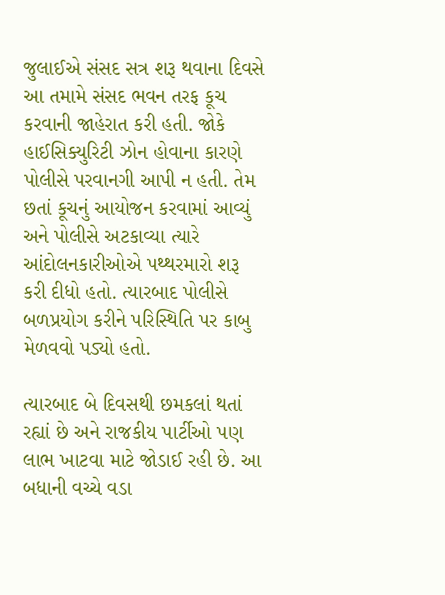જુલાઈએ સંસદ સત્ર શરૂ થવાના દિવસે આ તમામે સંસદ ભવન તરફ કૂચ કરવાની જાહેરાત કરી હતી. જોકે હાઈસિક્યુરિટી ઝોન હોવાના કારણે પોલીસે પરવાનગી આપી ન હતી. તેમ છતાં કૂચનું આયોજન કરવામાં આવ્યું અને પોલીસે અટકાવ્યા ત્યારે આંદોલનકારીઓએ પથ્થરમારો શરૂ કરી દીધો હતો. ત્યારબાદ પોલીસે બળપ્રયોગ કરીને પરિસ્થિતિ પર કાબુ મેળવવો પડ્યો હતો.

ત્યારબાદ બે દિવસથી છમકલાં થતાં રહ્યાં છે અને રાજકીય પાર્ટીઓ પણ લાભ ખાટવા માટે જોડાઈ રહી છે. આ બધાની વચ્ચે વડા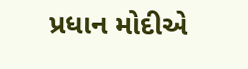પ્રધાન મોદીએ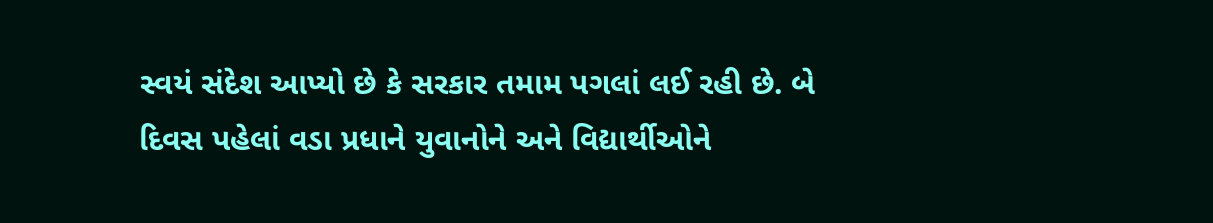સ્વયં સંદેશ આપ્યો છે કે સરકાર તમામ પગલાં લઈ રહી છે. બે દિવસ પહેલાં વડા પ્રધાને યુવાનોને અને વિદ્યાર્થીઓને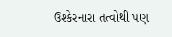ઉશ્કેરનારા તત્વોથી પણ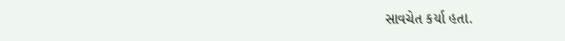સાવચેત કર્યા હતા.